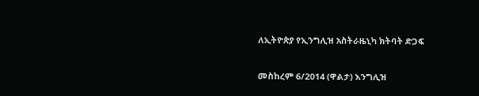ለኢትዮጵያ የኢንግሊዝ አስትራዜኒካ ክትባት ድጋፍ

መስከረም 6/2014 (ዋልታ) እንግሊዝ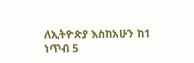ለኢትዮጵያ እስከአሁን ከ1 ነጥብ 5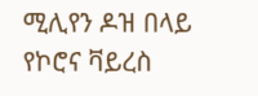ሚሊየን ዶዝ በላይ የኮሮና ቫይረስ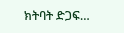ክትባት ድጋፍ…